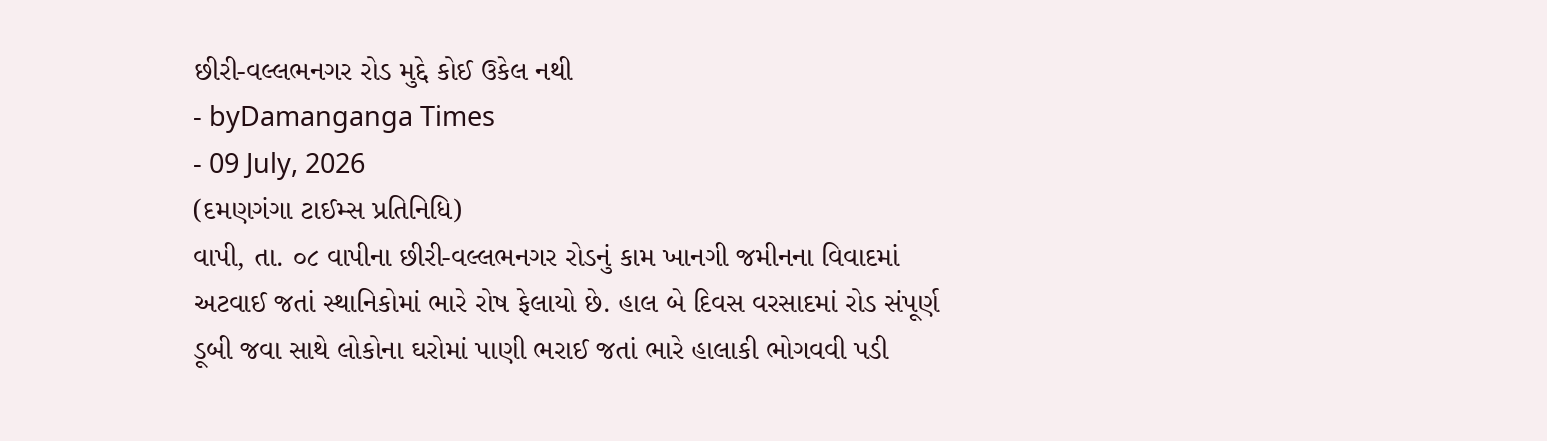છીરી-વલ્લભનગર રોડ મુદ્દે કોઈ ઉકેલ નથી
- byDamanganga Times
- 09 July, 2026
(દમણગંગા ટાઈમ્સ પ્રતિનિધિ)
વાપી, તા. ૦૮ વાપીના છીરી-વલ્લભનગર રોડનું કામ ખાનગી જમીનના વિવાદમાં અટવાઈ જતાં સ્થાનિકોમાં ભારે રોષ ફેલાયો છે. હાલ બે દિવસ વરસાદમાં રોડ સંપૂર્ણ ડૂબી જવા સાથે લોકોના ઘરોમાં પાણી ભરાઈ જતાં ભારે હાલાકી ભોગવવી પડી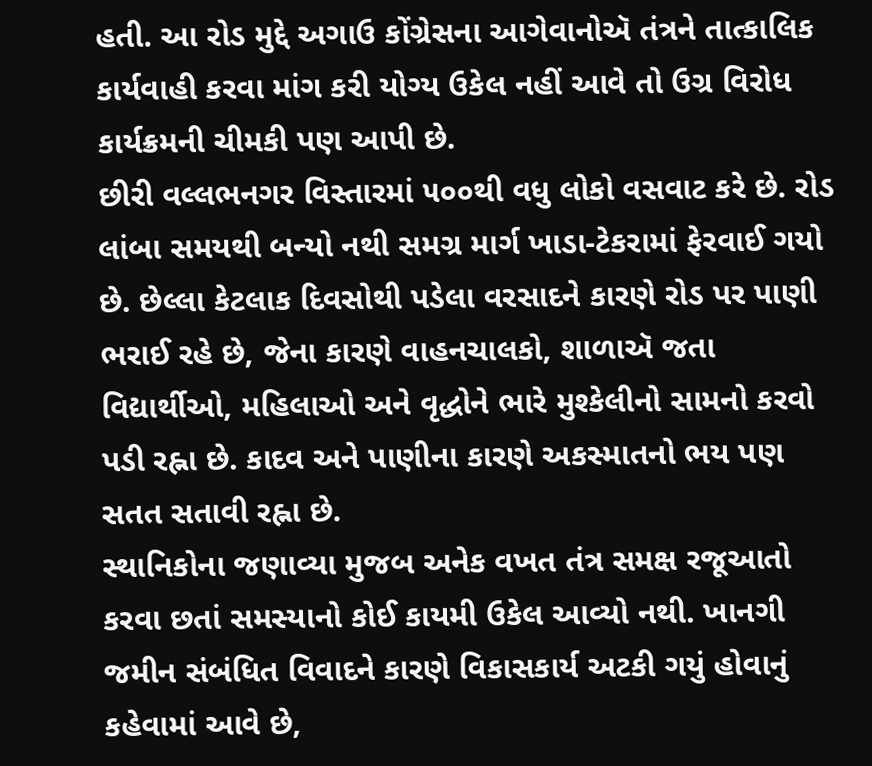હતી. આ રોડ મુદ્દે અગાઉ કોંગ્રેસના આગેવાનોઍ તંત્રને તાત્કાલિક કાર્યવાહી કરવા માંગ કરી યોગ્ય ઉકેલ નહીં આવે તો ઉગ્ર વિરોધ કાર્યક્રમની ચીમકી પણ આપી છે.
છીરી વલ્લભનગર વિસ્તારમાં ૫૦૦થી વધુ લોકો વસવાટ કરે છે. રોડ લાંબા સમયથી બન્યો નથી સમગ્ર માર્ગ ખાડા-ટેકરામાં ફેરવાઈ ગયો છે. છેલ્લા કેટલાક દિવસોથી પડેલા વરસાદને કારણે રોડ પર પાણી ભરાઈ રહે છે, જેના કારણે વાહનચાલકો, શાળાઍ જતા વિદ્યાર્થીઓ, મહિલાઓ અને વૃદ્ધોને ભારે મુશ્કેલીનો સામનો કરવો પડી રહ્ના છે. કાદવ અને પાણીના કારણે અકસ્માતનો ભય પણ સતત સતાવી રહ્ના છે.
સ્થાનિકોના જણાવ્યા મુજબ અનેક વખત તંત્ર સમક્ષ રજૂઆતો કરવા છતાં સમસ્યાનો કોઈ કાયમી ઉકેલ આવ્યો નથી. ખાનગી જમીન સંબંધિત વિવાદને કારણે વિકાસકાર્ય અટકી ગયું હોવાનું કહેવામાં આવે છે,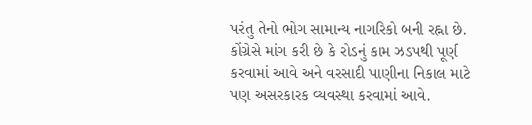પરંતુ તેનો ભોગ સામાન્ય નાગરિકો બની રહ્ના છે.
કોંગ્રેસે માંગ કરી છે કે રોડનું કામ ઝડપથી પૂર્ણ કરવામાં આવે અને વરસાદી પાણીના નિકાલ માટે પણ અસરકારક વ્યવસ્થા કરવામાં આવે.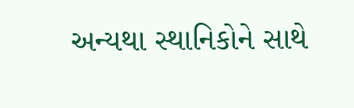અન્યથા સ્થાનિકોને સાથે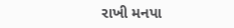રાખી મનપા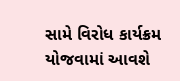સામે વિરોધ કાર્યક્રમ યોજવામાં આવશે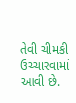તેવી ચીમકી ઉચ્ચારવામાં આવી છે.